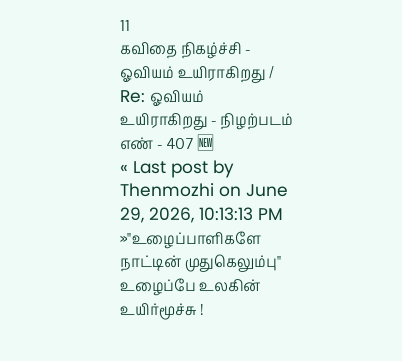11
கவிதை நிகழ்ச்சி - ஓவியம் உயிராகிறது / Re: ஓவியம் உயிராகிறது - நிழற்படம் எண் - 407 🆕
« Last post by Thenmozhi on June 29, 2026, 10:13:13 PM »"உழைப்பாளிகளே நாட்டின் முதுகெலும்பு"
உழைப்பே உலகின் உயிர்மூச்சு !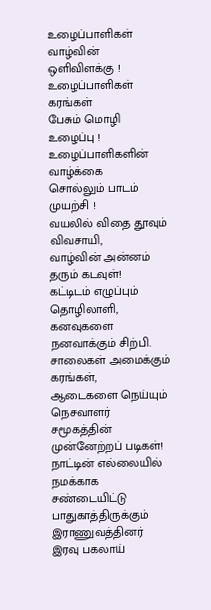உழைப்பாளிகள் வாழ்வின் ஒளிவிளக்கு !
உழைப்பாளிகள் கரங்கள்
பேசும் மொழி உழைப்பு !
உழைப்பாளிகளின் வாழ்க்கை
சொல்லும் பாடம் முயற்சி !
வயலில் விதை தூவும் விவசாயி,
வாழ்வின் அன்னம் தரும் கடவுள்!
கட்டிடம் எழுப்பும் தொழிலாளி,
கனவுகளை நனவாக்கும் சிற்பி.
சாலைகள் அமைக்கும் கரங்கள்,
ஆடைகளை நெய்யும் நெசவாளர்
சமூகத்தின் முன்னேற்றப் படிகள்!
நாட்டின் எல்லையில் நமக்காக
சண்டையிட்டு பாதுகாத்திருக்கும் இராணுவத்தினர்
இரவு பகலாய்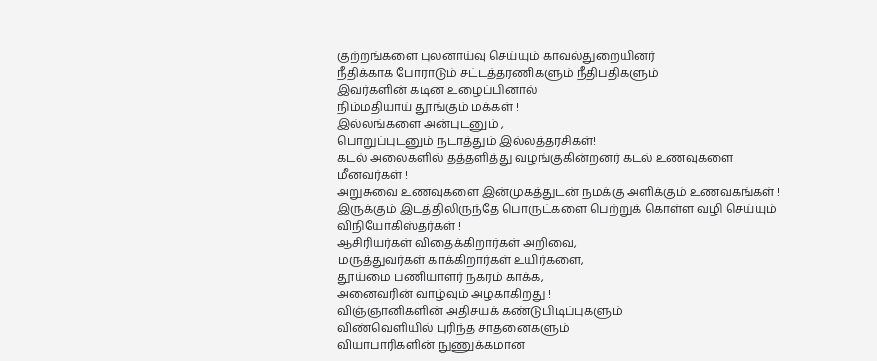குற்றங்களை புலனாய்வு செய்யும் காவல்துறையினர்
நீதிக்காக போராடும் சட்டத்தரணிகளும் நீதிபதிகளும்
இவர்களின் கடின உழைப்பினால்
நிம்மதியாய் தூங்கும் மக்கள் !
இல்லங்களை அன்புடனும் ,
பொறுப்புடனும் நடாத்தும் இல்லத்தரசிகள்!
கடல் அலைகளில் தத்தளித்து வழங்குகின்றனர் கடல் உணவுகளை
மீனவர்கள் !
அறுசுவை உணவுகளை இன்முகத்துடன் நமக்கு அளிக்கும் உணவகங்கள் !
இருக்கும் இடத்திலிருந்தே பொருட்களை பெற்றுக் கொள்ள வழி செய்யும் விநியோகிஸ்தர்கள் !
ஆசிரியர்கள் விதைக்கிறார்கள் அறிவை,
மருத்துவர்கள் காக்கிறார்கள் உயிர்களை,
தூய்மை பணியாளர் நகரம் காக்க,
அனைவரின் வாழ்வும் அழகாகிறது !
விஞ்ஞானிகளின் அதிசயக் கண்டுபிடிப்புகளும்
விண்வெளியில் புரிந்த சாதனைகளும்
வியாபாரிகளின் நுணுக்கமான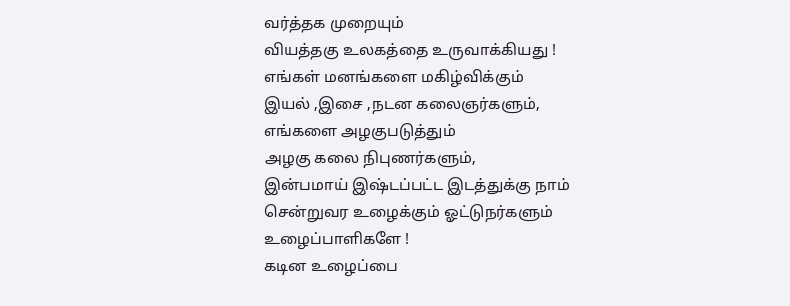வர்த்தக முறையும்
வியத்தகு உலகத்தை உருவாக்கியது !
எங்கள் மனங்களை மகிழ்விக்கும்
இயல் ,இசை ,நடன கலைஞர்களும்,
எங்களை அழகுபடுத்தும்
அழகு கலை நிபுணர்களும்,
இன்பமாய் இஷ்டப்பட்ட இடத்துக்கு நாம் சென்றுவர உழைக்கும் ஓட்டுநர்களும்
உழைப்பாளிகளே !
கடின உழைப்பை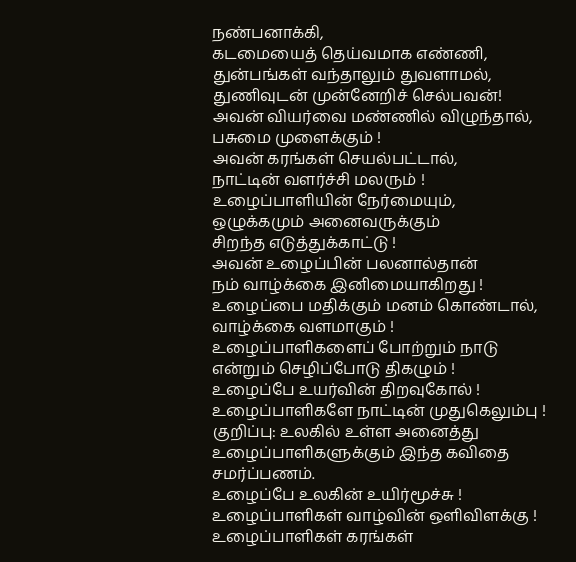நண்பனாக்கி,
கடமையைத் தெய்வமாக எண்ணி,
துன்பங்கள் வந்தாலும் துவளாமல்,
துணிவுடன் முன்னேறிச் செல்பவன்!
அவன் வியர்வை மண்ணில் விழுந்தால்,
பசுமை முளைக்கும் !
அவன் கரங்கள் செயல்பட்டால்,
நாட்டின் வளர்ச்சி மலரும் !
உழைப்பாளியின் நேர்மையும்,
ஒழுக்கமும் அனைவருக்கும்
சிறந்த எடுத்துக்காட்டு !
அவன் உழைப்பின் பலனால்தான்
நம் வாழ்க்கை இனிமையாகிறது !
உழைப்பை மதிக்கும் மனம் கொண்டால்,
வாழ்க்கை வளமாகும் !
உழைப்பாளிகளைப் போற்றும் நாடு
என்றும் செழிப்போடு திகழும் !
உழைப்பே உயர்வின் திறவுகோல் !
உழைப்பாளிகளே நாட்டின் முதுகெலும்பு !
குறிப்பு: உலகில் உள்ள அனைத்து உழைப்பாளிகளுக்கும் இந்த கவிதை சமர்ப்பணம்.
உழைப்பே உலகின் உயிர்மூச்சு !
உழைப்பாளிகள் வாழ்வின் ஒளிவிளக்கு !
உழைப்பாளிகள் கரங்கள்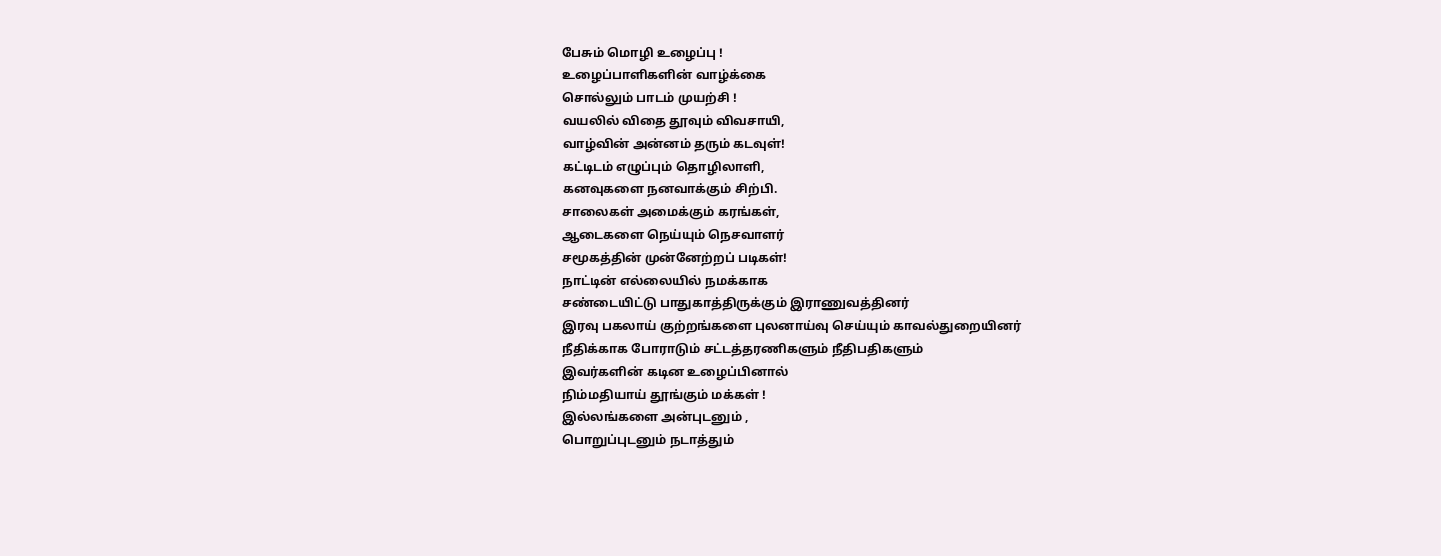பேசும் மொழி உழைப்பு !
உழைப்பாளிகளின் வாழ்க்கை
சொல்லும் பாடம் முயற்சி !
வயலில் விதை தூவும் விவசாயி,
வாழ்வின் அன்னம் தரும் கடவுள்!
கட்டிடம் எழுப்பும் தொழிலாளி,
கனவுகளை நனவாக்கும் சிற்பி.
சாலைகள் அமைக்கும் கரங்கள்,
ஆடைகளை நெய்யும் நெசவாளர்
சமூகத்தின் முன்னேற்றப் படிகள்!
நாட்டின் எல்லையில் நமக்காக
சண்டையிட்டு பாதுகாத்திருக்கும் இராணுவத்தினர்
இரவு பகலாய் குற்றங்களை புலனாய்வு செய்யும் காவல்துறையினர்
நீதிக்காக போராடும் சட்டத்தரணிகளும் நீதிபதிகளும்
இவர்களின் கடின உழைப்பினால்
நிம்மதியாய் தூங்கும் மக்கள் !
இல்லங்களை அன்புடனும் ,
பொறுப்புடனும் நடாத்தும்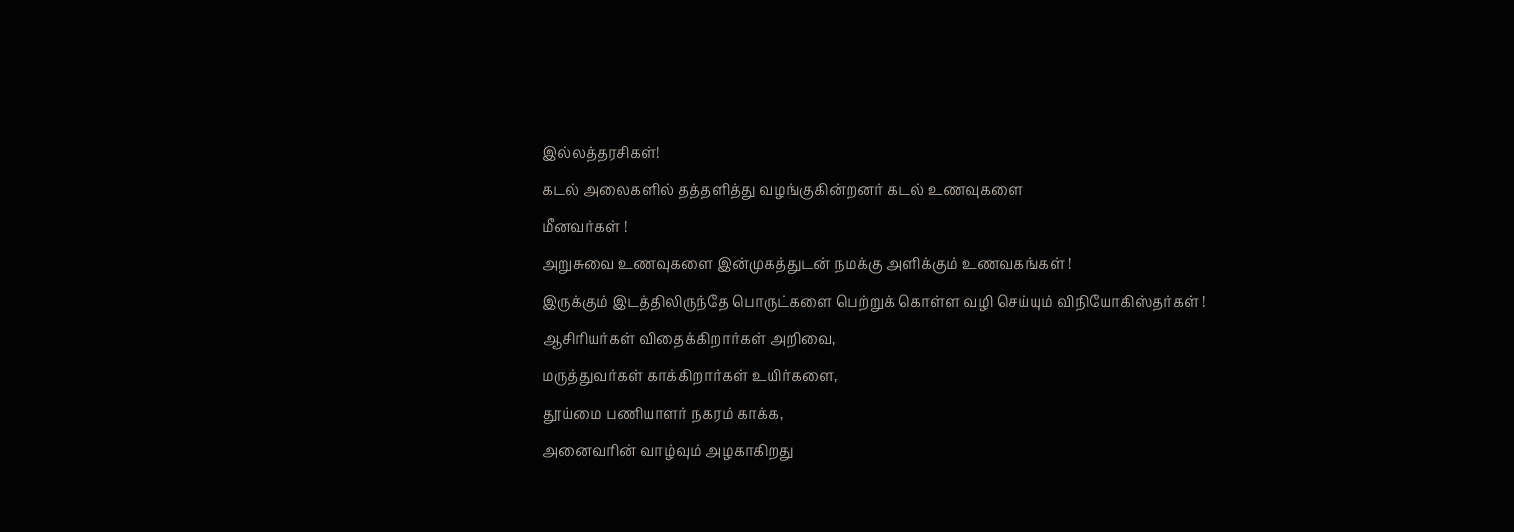இல்லத்தரசிகள்!
கடல் அலைகளில் தத்தளித்து வழங்குகின்றனர் கடல் உணவுகளை
மீனவர்கள் !
அறுசுவை உணவுகளை இன்முகத்துடன் நமக்கு அளிக்கும் உணவகங்கள் !
இருக்கும் இடத்திலிருந்தே பொருட்களை பெற்றுக் கொள்ள வழி செய்யும் விநியோகிஸ்தர்கள் !
ஆசிரியர்கள் விதைக்கிறார்கள் அறிவை,
மருத்துவர்கள் காக்கிறார்கள் உயிர்களை,
தூய்மை பணியாளர் நகரம் காக்க,
அனைவரின் வாழ்வும் அழகாகிறது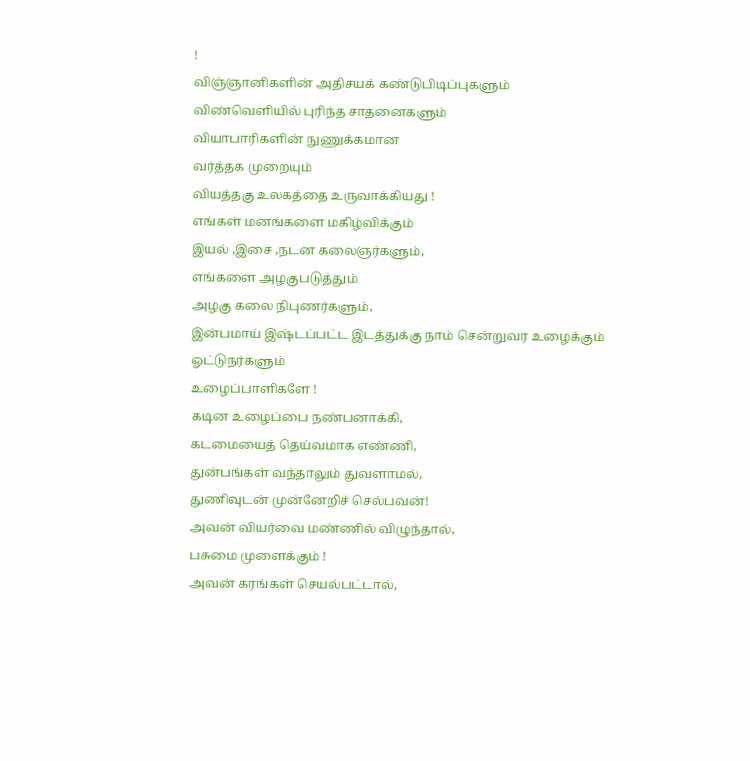!
விஞ்ஞானிகளின் அதிசயக் கண்டுபிடிப்புகளும்
விண்வெளியில் புரிந்த சாதனைகளும்
வியாபாரிகளின் நுணுக்கமான
வர்த்தக முறையும்
வியத்தகு உலகத்தை உருவாக்கியது !
எங்கள் மனங்களை மகிழ்விக்கும்
இயல் ,இசை ,நடன கலைஞர்களும்,
எங்களை அழகுபடுத்தும்
அழகு கலை நிபுணர்களும்,
இன்பமாய் இஷ்டப்பட்ட இடத்துக்கு நாம் சென்றுவர உழைக்கும் ஓட்டுநர்களும்
உழைப்பாளிகளே !
கடின உழைப்பை நண்பனாக்கி,
கடமையைத் தெய்வமாக எண்ணி,
துன்பங்கள் வந்தாலும் துவளாமல்,
துணிவுடன் முன்னேறிச் செல்பவன்!
அவன் வியர்வை மண்ணில் விழுந்தால்,
பசுமை முளைக்கும் !
அவன் கரங்கள் செயல்பட்டால்,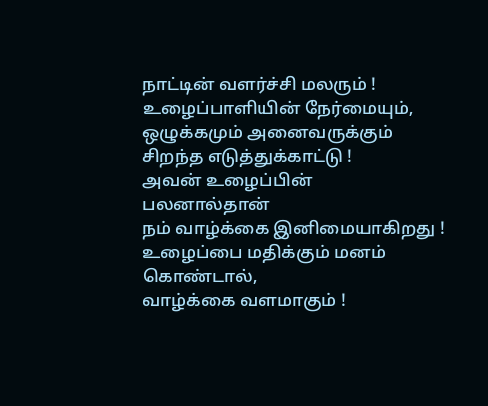நாட்டின் வளர்ச்சி மலரும் !
உழைப்பாளியின் நேர்மையும்,
ஒழுக்கமும் அனைவருக்கும்
சிறந்த எடுத்துக்காட்டு !
அவன் உழைப்பின் பலனால்தான்
நம் வாழ்க்கை இனிமையாகிறது !
உழைப்பை மதிக்கும் மனம் கொண்டால்,
வாழ்க்கை வளமாகும் !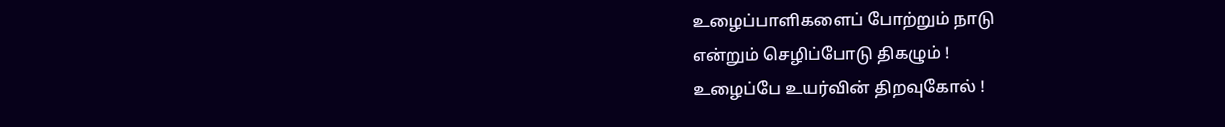உழைப்பாளிகளைப் போற்றும் நாடு
என்றும் செழிப்போடு திகழும் !
உழைப்பே உயர்வின் திறவுகோல் !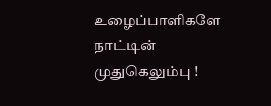உழைப்பாளிகளே நாட்டின் முதுகெலும்பு !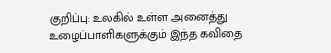குறிப்பு: உலகில் உள்ள அனைத்து உழைப்பாளிகளுக்கும் இந்த கவிதை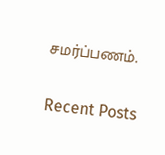சமர்ப்பணம்.

Recent Posts